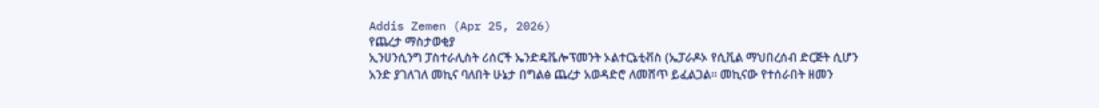Addis Zemen (Apr 25, 2026)
የጨረታ ማስታወቂያ
ኢንሀንሲንግ ፓስተራሊስት ሪሰርች ኤንድዴቬሎፕመንት ኦልተርኔቲቭስ (ኤፓራዶኦ የሲቪል ማህበረሰብ ድርጅት ሲሆን አንድ ያገለገለ መኪና ባለበት ሁኔታ በግልፅ ጨረታ አወዳድሮ ለመሸጥ ይፈልጋል። መኪናው የተሰራበት ዘመን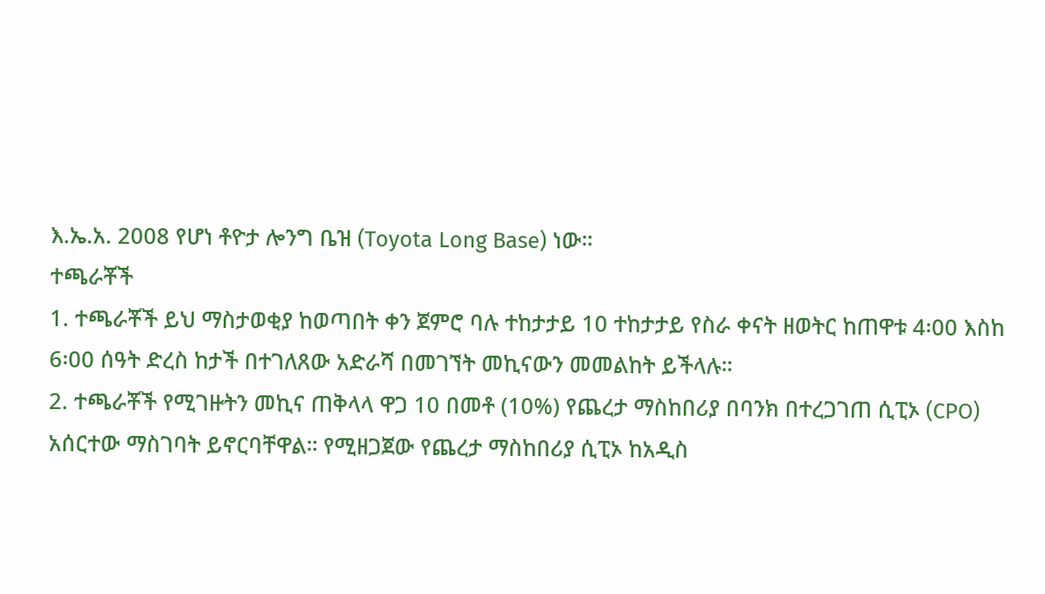እ.ኤ.አ. 2008 የሆነ ቶዮታ ሎንግ ቤዝ (Toyota Long Base) ነው።
ተጫራቾች
1. ተጫራቾች ይህ ማስታወቂያ ከወጣበት ቀን ጀምሮ ባሉ ተከታታይ 10 ተከታታይ የስራ ቀናት ዘወትር ከጠዋቱ 4፡00 እስከ 6፡00 ሰዓት ድረስ ከታች በተገለጸው አድራሻ በመገኘት መኪናውን መመልከት ይችላሉ።
2. ተጫራቾች የሚገዙትን መኪና ጠቅላላ ዋጋ 10 በመቶ (10%) የጨረታ ማስከበሪያ በባንክ በተረጋገጠ ሲፒኦ (CPO) አሰርተው ማስገባት ይኖርባቸዋል። የሚዘጋጀው የጨረታ ማስከበሪያ ሲፒኦ ከአዲስ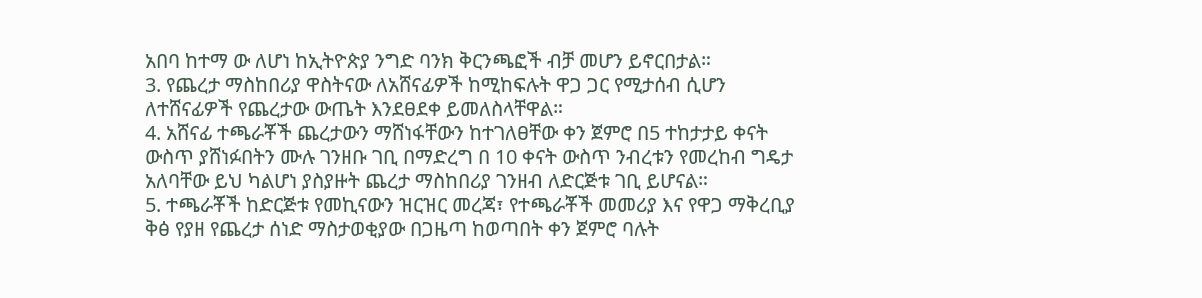አበባ ከተማ ው ለሆነ ከኢትዮጵያ ንግድ ባንክ ቅርንጫፎች ብቻ መሆን ይኖርበታል።
3. የጨረታ ማስከበሪያ ዋስትናው ለአሸናፊዎች ከሚከፍሉት ዋጋ ጋር የሚታሰብ ሲሆን ለተሸናፊዎች የጨረታው ውጤት እንደፀደቀ ይመለስላቸዋል።
4. አሸናፊ ተጫራቾች ጨረታውን ማሸነፋቸውን ከተገለፀቸው ቀን ጀምሮ በ5 ተከታታይ ቀናት ውስጥ ያሸነፉበትን ሙሉ ገንዘቡ ገቢ በማድረግ በ 10 ቀናት ውስጥ ንብረቱን የመረከብ ግዴታ አለባቸው ይህ ካልሆነ ያስያዙት ጨረታ ማስከበሪያ ገንዘብ ለድርጅቱ ገቢ ይሆናል።
5. ተጫራቾች ከድርጅቱ የመኪናውን ዝርዝር መረጃ፣ የተጫራቾች መመሪያ እና የዋጋ ማቅረቢያ ቅፅ የያዘ የጨረታ ሰነድ ማስታወቂያው በጋዜጣ ከወጣበት ቀን ጀምሮ ባሉት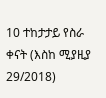10 ተከታታይ የስራ ቀናት (እስከ ሚያዚያ 29/2018)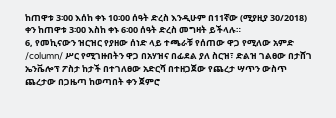ከጠዋቱ 3፡00 እሰከ ቀኑ 10፡00 ሰዓት ድረስ እንዲሁም በ11ኛው (ሚያዚያ 30/2018) ቀን ከጠዋቱ 3፡00 እስከ ቀኑ 6፡00 ሰዓት ድረስ መግዛት ይችላሉ።
6, የመኪናውን ዝርዝር የያዘው ሰነድ ላይ ተጫራቹ የሰጠው ዋጋ የሚለው አምድ /column/ ሥር የሚገዙበትን ዋጋ በአሃዝና በፊደል ያለ ስርዝ፣ ድልዝ ገልፀው በታሸገ ኤንቬሎፕ ፖስታ ከታች በተገለፀው አድርሻ በተዘጋጀው የጨረታ ሣጥን ውስጥ ጨረታው በጋዜጣ ከወጣበት ቀን ጀምሮ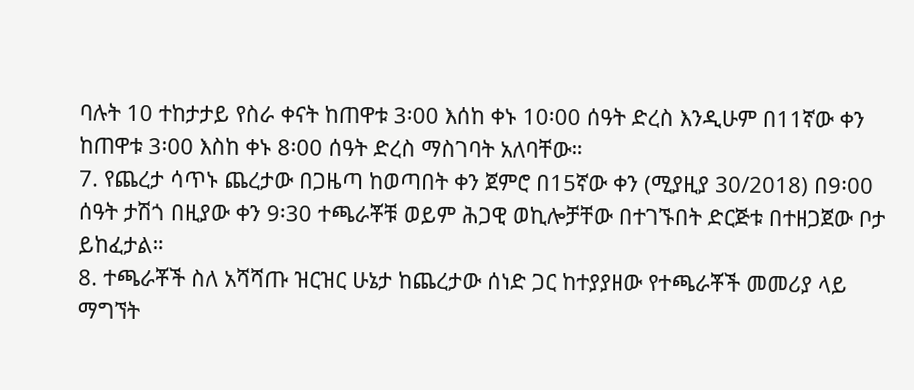ባሉት 10 ተከታታይ የስራ ቀናት ከጠዋቱ 3፡00 እሰከ ቀኑ 10፡00 ሰዓት ድረስ እንዲሁም በ11ኛው ቀን ከጠዋቱ 3፡00 እስከ ቀኑ 8፡00 ሰዓት ድረስ ማስገባት አለባቸው።
7. የጨረታ ሳጥኑ ጨረታው በጋዜጣ ከወጣበት ቀን ጀምሮ በ15ኛው ቀን (ሚያዚያ 30/2018) በ9፡00 ሰዓት ታሽጎ በዚያው ቀን 9፡30 ተጫራቾቹ ወይም ሕጋዊ ወኪሎቻቸው በተገኙበት ድርጅቱ በተዘጋጀው ቦታ ይከፈታል።
8. ተጫራቾች ስለ አሻሻጡ ዝርዝር ሁኔታ ከጨረታው ሰነድ ጋር ከተያያዘው የተጫራቾች መመሪያ ላይ ማግኘት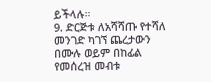ይችላሉ።
9. ድርጅቱ ለአሻሻጡ የተሻለ መንገድ ካገኘ ጨረታውን በሙሉ ወይም በከፊል የመሰረዝ መብቱ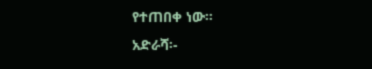የተጠበቀ ነው።
አድራሻ፡-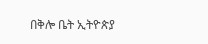በቅሎ ቤት ኢትዮጵያ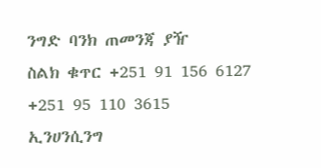ንግድ ባንክ ጠመንጃ ያዥ
ስልክ ቁጥር +251 91 156 6127
+251 95 110 3615
ኢንሀንሲንግ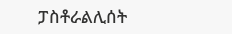ፓስቶራልሊሰት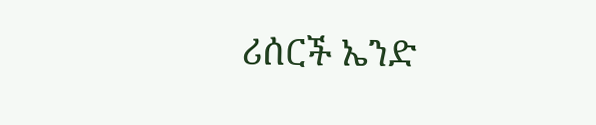ሪሰርች ኤንድ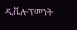ዲቬሎፕመንት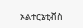ኦልተርኔቲቭስ